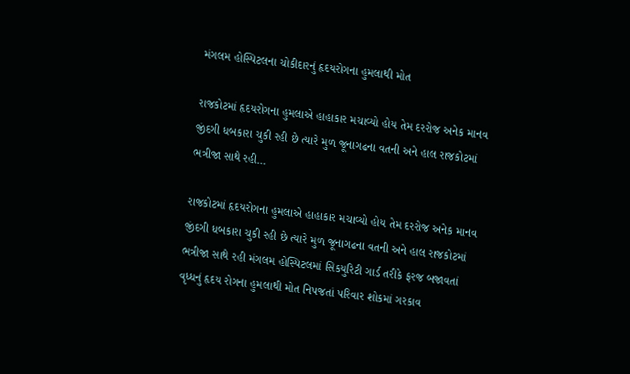મંગલમ હોસ્પિટલના ચોકીદારનું હૃદયરોગના હુમલાથી મોત

રાજકોટમાં હૃદયરોગના હુમલાએ હાહાકાર મચાવ્યો હોય તેમ દરરોજ અનેક માનવ જીંદગી ધબકારા ચુકી રહી છે ત્યારે મુળ જૂનાગઢના વતની અને હાલ રાજકોટમાં ભત્રીજા સાથે રહી…

રાજકોટમાં હૃદયરોગના હુમલાએ હાહાકાર મચાવ્યો હોય તેમ દરરોજ અનેક માનવ જીંદગી ધબકારા ચુકી રહી છે ત્યારે મુળ જૂનાગઢના વતની અને હાલ રાજકોટમાં ભત્રીજા સાથે રહી મંગલમ હોસ્પિટલમાં સિકયુરિટી ગાર્ડ તરીકે ફરજ બજાવતાં વૃધ્ધનું હૃદય રોગના હુમલાથી મોત નિપજતાં પરિવાર શોકમાં ગરકાવ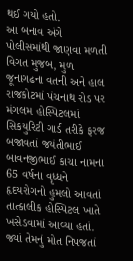થઈ ગયો હતો.
આ બનાવ અંગે પોલીસમાંથી જાણવા મળતી વિગત મુજબ, મુળ જૂનાગઢના વતની અને હાલ રાજકોટમાં પંચનાથ રોડ પર મંગલમ હોસ્પિટલમાં સિકયુરિટી ગાર્ડ તરીકે ફરજ બજાવતાં જયંતીભાઈ બાવનજીભાઈ કાચા નામના 65 વર્ષના વૃધ્ધને હૃદયરોગનો હુમલો આવતાં તાત્કાલીક હોસ્પિટલ ખાતે ખસેડવામાં આવ્યા હતાં. જ્યાં તેમનું મોત નિપજતાં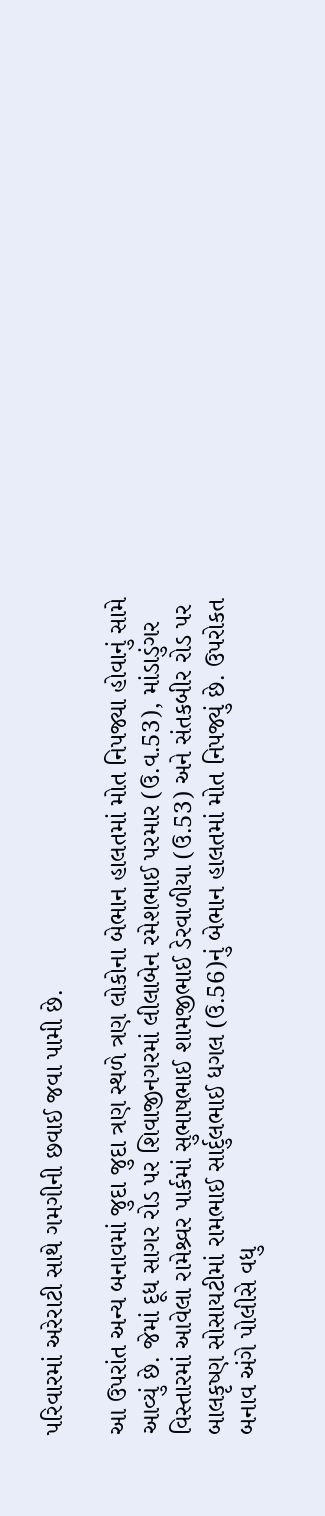પરિવારમાં અરેરાટી સાથે ગમગીની છવાઈ જવા પામી છે.

આ ઉપરાંત અન્ય બનાવમાં જુદા જુદા ત્રણ સ્થળે ત્રણ લોકોના બેભાન હાલતમાં મોત નિપજ્યા હોવાનું સામે આવ્યું છે. જેમાં દૂધ સાગર રોડ પર શિવાજીનગરમાં લીલાબેન રમેશભાઈ પરમાર (ઉ.વ.53), માંડાડુંગર વિસ્તારમાં આવેલા રામેશ્ર્વર પાર્કમાં સુભાષભાઈ શામજીભાઈ ડેરવાળીયા (ઉ.53) અને સંતકબીર રોડ પર બાલકૃષ્ણ સોસાયટીમાં રામભાઈ સાર્દુલભાઈ ધગલ (ઉ.56)નું બેભાન હાલતમાં મોત નિપજ્યું છે. ઉપરોકત બનાવ અંગે પોલીસે વધુ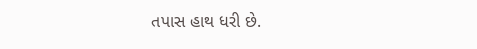તપાસ હાથ ધરી છે.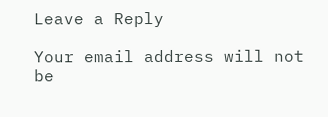Leave a Reply

Your email address will not be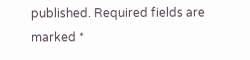published. Required fields are marked *